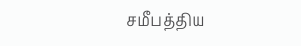சமீபத்திய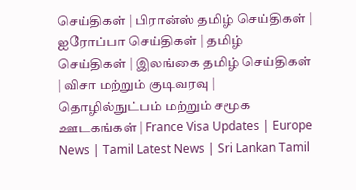செய்திகள் | பிரான்ஸ் தமிழ் செய்திகள் | ஐரோப்பா செய்திகள் | தமிழ் செய்திகள் | இலங்கை தமிழ் செய்திகள் | விசா மற்றும் குடிவரவு | தொழில்நுட்பம் மற்றும் சமூக ஊடகங்கள் | France Visa Updates | Europe News | Tamil Latest News | Sri Lankan Tamil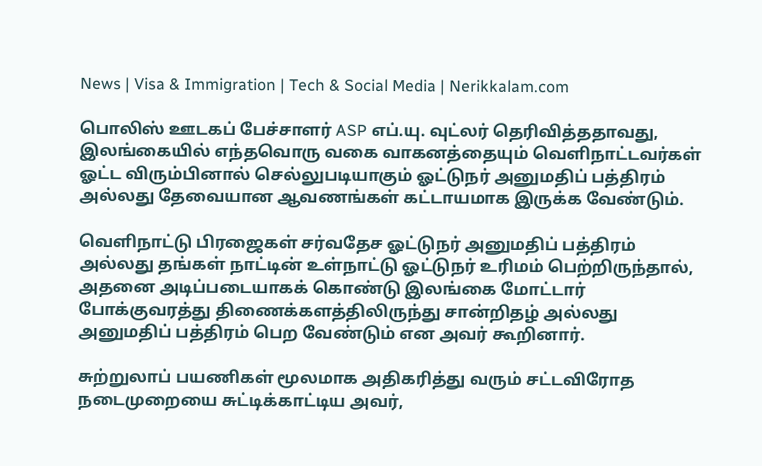News | Visa & Immigration | Tech & Social Media | Nerikkalam.com

பொலிஸ் ஊடகப் பேச்சாளர் ASP எப்.யு. வுட்லர் தெரிவித்ததாவது, இலங்கையில் எந்தவொரு வகை வாகனத்தையும் வெளிநாட்டவர்கள் ஓட்ட விரும்பினால் செல்லுபடியாகும் ஓட்டுநர் அனுமதிப் பத்திரம் அல்லது தேவையான ஆவணங்கள் கட்டாயமாக இருக்க வேண்டும்.

வெளிநாட்டு பிரஜைகள் சர்வதேச ஓட்டுநர் அனுமதிப் பத்திரம் அல்லது தங்கள் நாட்டின் உள்நாட்டு ஓட்டுநர் உரிமம் பெற்றிருந்தால், அதனை அடிப்படையாகக் கொண்டு இலங்கை மோட்டார் போக்குவரத்து திணைக்களத்திலிருந்து சான்றிதழ் அல்லது அனுமதிப் பத்திரம் பெற வேண்டும் என அவர் கூறினார்.

சுற்றுலாப் பயணிகள் மூலமாக அதிகரித்து வரும் சட்டவிரோத நடைமுறையை சுட்டிக்காட்டிய அவர்,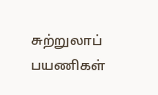சுற்றுலாப் பயணிகள்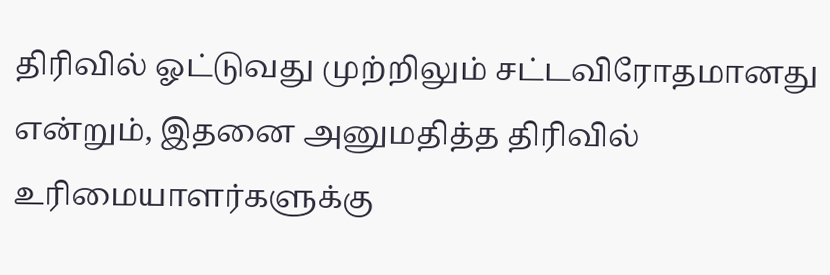திரிவில் ஓட்டுவது முற்றிலும் சட்டவிரோதமானது என்றும், இதனை அனுமதித்த திரிவில் உரிமையாளர்களுக்கு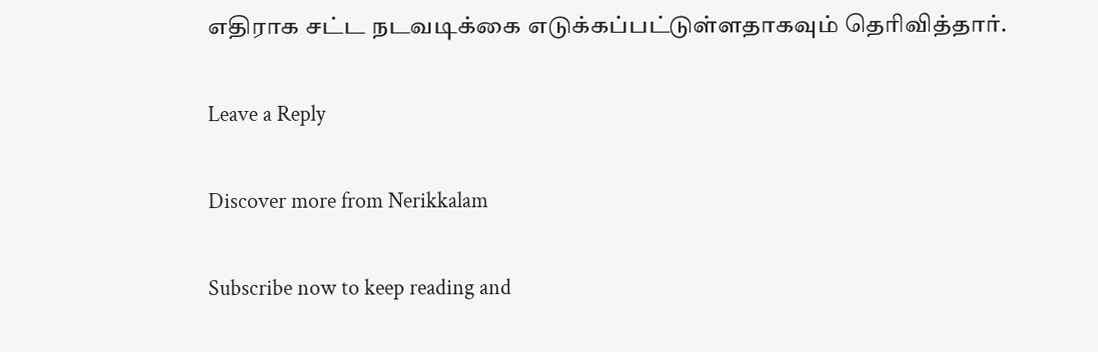எதிராக சட்ட நடவடிக்கை எடுக்கப்பட்டுள்ளதாகவும் தெரிவித்தார்.

Leave a Reply

Discover more from Nerikkalam

Subscribe now to keep reading and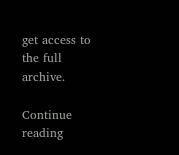get access to the full archive.

Continue reading